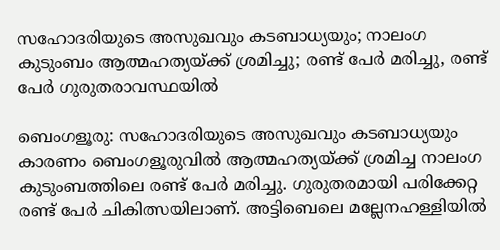സഹോദരിയുടെ അസുഖവും കടബാധ്യയും; നാലംഗ കുടുംബം ആത്മഹത്യയ്ക്ക് ശ്രമിച്ചു; രണ്ട് പേര്‍ മരിച്ചു, രണ്ട് പേര്‍ ഗുരുതരാവസ്ഥയില്‍

ബെംഗളൂരു: സഹോദരിയുടെ അസുഖവും കടബാധ്യയും കാരണം ബെംഗളൂരുവില്‍ ആത്മഹത്യയ്ക്ക് ശ്രമിച്ച നാലംഗ കുടുംബത്തിലെ രണ്ട് പേര്‍ മരിച്ചു. ഗുരുതരമായി പരിക്കേറ്റ രണ്ട് പേര്‍ ചികിത്സയിലാണ്. അട്ടിബെലെ മല്ലേനഹള്ളിയില്‍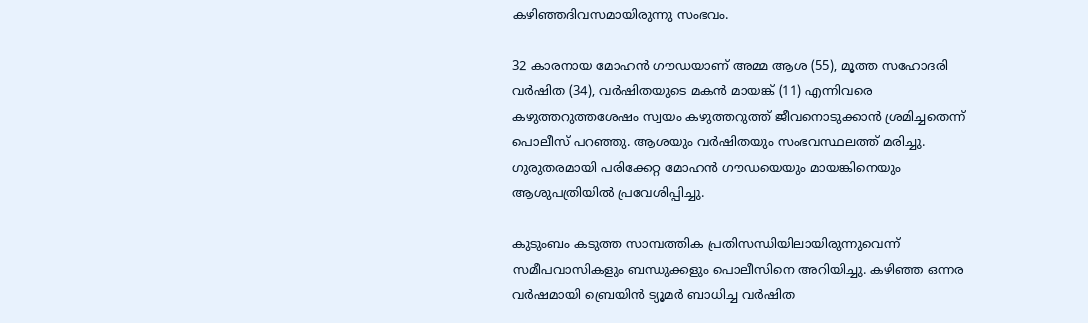കഴിഞ്ഞദിവസമായിരുന്നു സംഭവം.

32 കാരനായ മോഹന്‍ ഗൗഡയാണ് അമ്മ ആശ (55), മൂത്ത സഹോദരി വര്‍ഷിത (34), വര്‍ഷിതയുടെ മകന്‍ മായങ്ക് (11) എന്നിവരെ കഴുത്തറുത്തശേഷം സ്വയം കഴുത്തറുത്ത് ജീവനൊടുക്കാന്‍ ശ്രമിച്ചതെന്ന് പൊലീസ് പറഞ്ഞു. ആശയും വര്‍ഷിതയും സംഭവസ്ഥലത്ത് മരിച്ചു. ഗുരുതരമായി പരിക്കേറ്റ മോഹന്‍ ഗൗഡയെയും മായങ്കിനെയും ആശുപത്രിയില്‍ പ്രവേശിപ്പിച്ചു.

കുടുംബം കടുത്ത സാമ്പത്തിക പ്രതിസന്ധിയിലായിരുന്നുവെന്ന് സമീപവാസികളും ബന്ധുക്കളും പൊലീസിനെ അറിയിച്ചു. കഴിഞ്ഞ ഒന്നര വര്‍ഷമായി ബ്രെയിന്‍ ട്യൂമര്‍ ബാധിച്ച വര്‍ഷിത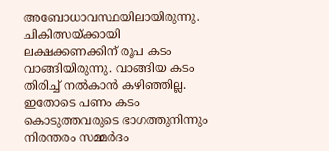അബോധാവസ്ഥയിലായിരുന്നു. ചികിത്സയ്ക്കായി ലക്ഷക്കണക്കിന് രൂപ കടം വാങ്ങിയിരുന്നു. വാങ്ങിയ കടം തിരിച്ച് നല്‍കാന്‍ കഴിഞ്ഞില്ല. ഇതോടെ പണം കടം കൊടുത്തവരുടെ ഭാഗത്തുനിന്നും നിരന്തരം സമ്മര്‍ദം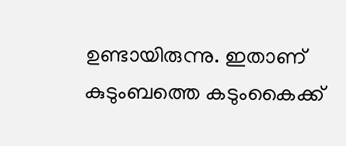ഉണ്ടായിരുന്നു. ഇതാണ് കുടുംബത്തെ കടുംകൈക്ക്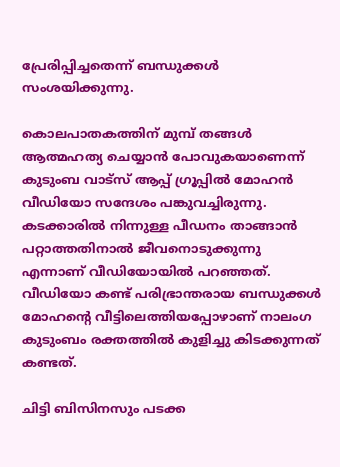പ്രേരിപ്പിച്ചതെന്ന് ബന്ധുക്കള്‍ സംശയിക്കുന്നു.

കൊലപാതകത്തിന് മുമ്പ് തങ്ങള്‍ ആത്മഹത്യ ചെയ്യാന്‍ പോവുകയാണെന്ന് കുടുംബ വാട്‌സ് ആപ്പ് ഗ്രൂപ്പില്‍ മോഹന്‍ വീഡിയോ സന്ദേശം പങ്കുവച്ചിരുന്നു. കടക്കാരില്‍ നിന്നുള്ള പീഡനം താങ്ങാന്‍ പറ്റാത്തതിനാല്‍ ജീവനൊടുക്കുന്നു എന്നാണ് വീഡിയോയില്‍ പറഞ്ഞത്. വീഡിയോ കണ്ട് പരിഭ്രാന്തരായ ബന്ധുക്കള്‍ മോഹന്റെ വീട്ടിലെത്തിയപ്പോഴാണ് നാലംഗ കുടുംബം രക്തത്തില്‍ കുളിച്ചു കിടക്കുന്നത് കണ്ടത്.

ചിട്ടി ബിസിനസും പടക്ക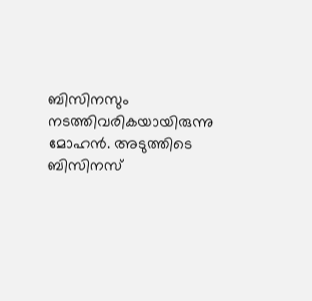ബിസിനസും നടത്തിവരികയായിരുന്നു മോഹന്‍. അടുത്തിടെ ബിസിനസ്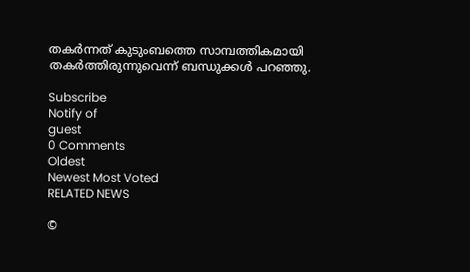തകര്‍ന്നത് കുടുംബത്തെ സാമ്പത്തികമായി തകര്‍ത്തിരുന്നുവെന്ന് ബന്ധുക്കള്‍ പറഞ്ഞു.

Subscribe
Notify of
guest
0 Comments
Oldest
Newest Most Voted
RELATED NEWS

©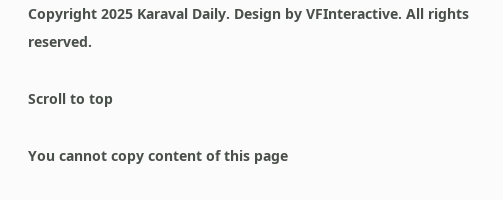Copyright 2025 Karaval Daily. Design by VFInteractive. All rights reserved.

Scroll to top

You cannot copy content of this page